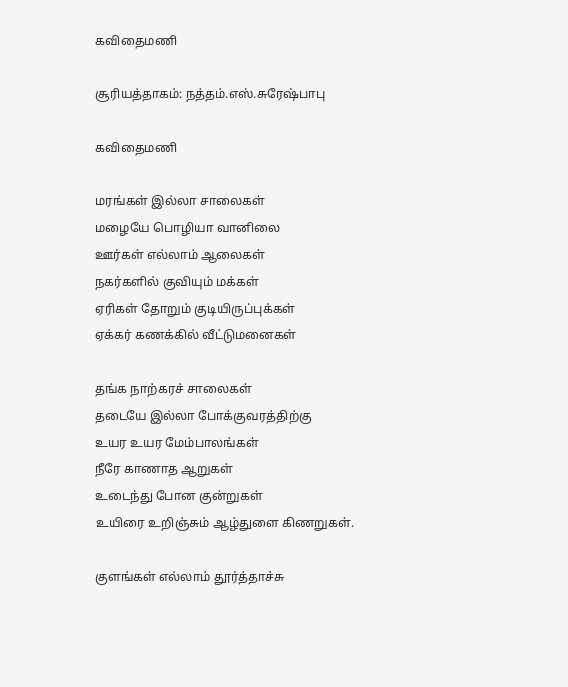கவிதைமணி

சூரியத்தாகம்: நத்தம்.எஸ்.சுரேஷ்பாபு

கவிதைமணி

மரங்கள் இல்லா சாலைகள்
மழையே பொழியா வானிலை
ஊர்கள் எல்லாம் ஆலைகள்
நகர்களில் குவியும் மக்கள்
ஏரிகள் தோறும் குடியிருப்புக்கள்
ஏக்கர் கணக்கில் வீட்டுமனைகள்

தங்க நாற்கரச் சாலைகள்
தடையே இல்லா போக்குவரத்திற்கு
உயர உயர மேம்பாலங்கள்
நீரே காணாத ஆறுகள்
உடைந்து போன குன்றுகள்
உயிரை உறிஞ்சும் ஆழ்துளை கிணறுகள்.

குளங்கள் எல்லாம் தூர்த்தாச்சு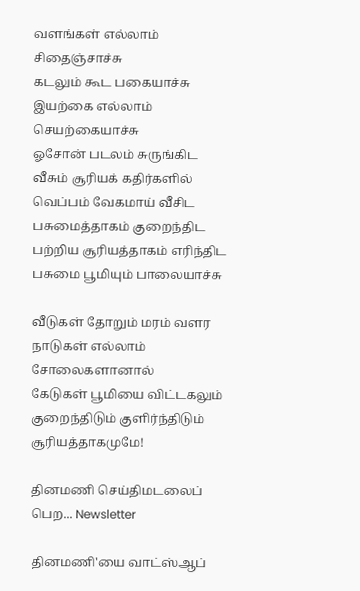வளங்கள் எல்லாம் சிதைஞ்சாச்சு
கடலும் கூட பகையாச்சு
இயற்கை எல்லாம் செயற்கையாச்சு
ஓசோன் படலம் சுருங்கிட
வீசும் சூரியக் கதிர்களில்
வெப்பம் வேகமாய் வீசிட
பசுமைத்தாகம் குறைந்திட
பற்றிய சூரியத்தாகம் எரிந்திட
பசுமை பூமியும் பாலையாச்சு

வீடுகள் தோறும் மரம் வளர
நாடுகள் எல்லாம் சோலைகளானால்
கேடுகள் பூமியை விட்டகலும்
குறைந்திடும் குளிர்ந்திடும் சூரியத்தாகமுமே!

தினமணி செய்திமடலைப் பெற... Newsletter

தினமணி'யை வாட்ஸ்ஆப்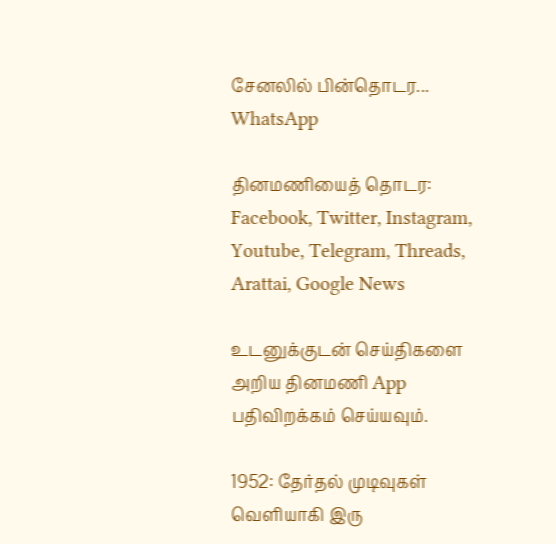சேனலில் பின்தொடர... WhatsApp

தினமணியைத் தொடர: Facebook, Twitter, Instagram, Youtube, Telegram, Threads, Arattai, Google News

உடனுக்குடன் செய்திகளை அறிய தினமணி App பதிவிறக்கம் செய்யவும்.

1952: தேர்தல் முடிவுகள் வெளியாகி இரு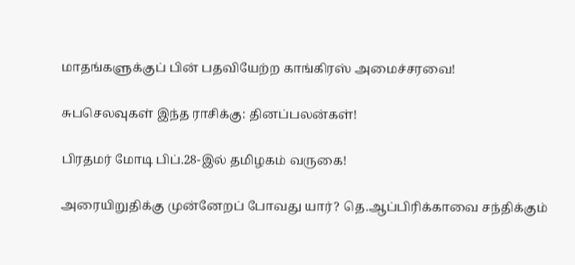மாதங்களுக்குப் பின் பதவியேற்ற காங்கிரஸ் அமைச்சரவை!

சுபசெலவுகள் இந்த ராசிக்கு: தினப்பலன்கள்!

பிரதமர் மோடி பிப்.28-இல் தமிழகம் வருகை!

அரையிறுதிக்கு முன்னேறப் போவது யார்? தெ.ஆப்பிரிக்காவை சந்திக்கும்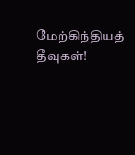மேற்கிந்தியத் தீவுகள்!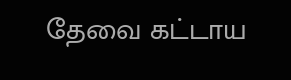தேவை கட்டாய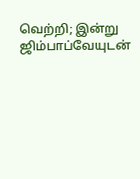வெற்றி; இன்று ஜிம்பாப்வேயுடன்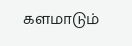களமாடும்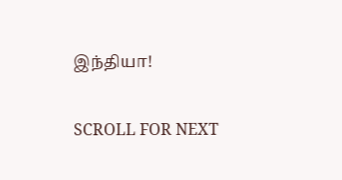இந்தியா!

SCROLL FOR NEXT